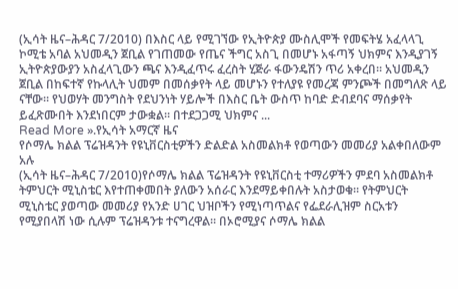(ኢሳት ዜና–ሕዳር 7/2010) በእስር ላይ የሚገኘው የኢትዮጵያ ሙስሊሞች የመፍትሄ አፈላላጊ ኮሚቴ አባል አህመዲን ጀቢል የገጠመው የጤና ችግር አስጊ በመሆኑ አፋጣኝ ህክምና እንዲያገኝ ኢትዮጵያውያን አስፈላጊውን ጫና እንዲፈጥሩ ፈረስት ሂጅራ ፋውንዴሽን ጥሪ አቀረበ። አህመዲን ጀቢል በከፍተኛ የኩላሊት ህመም በመሰቃየት ላይ መሆኑን የተለያዩ የመረጃ ምንጮች በመግለጽ ላይ ናቸው። የህወሃት መንግስት የደህንነት ሃይሎች በእስር ቤት ውስጥ ከባድ ድብደባና ማሰቃየት ይፈጽሙበት እንደነበርም ታውቋል። በተደጋጋሚ ህክምና ...
Read More ».የኢሳት አማርኛ ዜና
የሶማሌ ክልል ፕሬዝዳንት የዩኒቨርስቲዎችን ድልድል አስመልክቶ የወጣውን መመሪያ አልቀበለውም አሉ
(ኢሳት ዜና–ሕዳር 7/2010)የሶማሌ ክልል ፕሬዝዳንት የዩኒቨርስቲ ተማሪዎችን ምደባ አስመልክቶ ትምህርት ሚኒስቴር እየተጠቀመበት ያለውን አሰራር እንደማይቀበሉት አስታወቁ። የትምህርት ሚኒስቴር ያወጣው መመሪያ የአንድ ሀገር ህዝቦችን የሚነጣጥልና የፌደራሊዝም ስርአቱን የሚያበላሽ ነው ሲሉም ፕሬዝዳንቱ ተናግረዋል። በኦሮሚያና ሶማሌ ክልል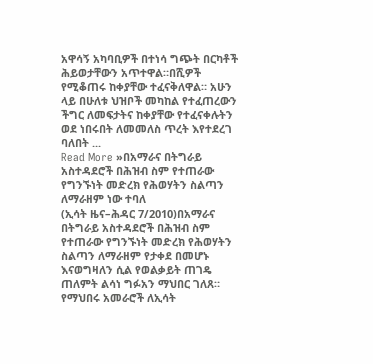አዋሳኝ አካባቢዎች በተነሳ ግጭት በርካቶች ሕይወታቸውን አጥተዋል።በሺዎች የሚቆጠሩ ከቀያቸው ተፈናቅለዋል። አሁን ላይ በሁለቱ ህዝቦች መካከል የተፈጠረውን ችግር ለመፍታትና ከቀያቸው የተፈናቀሉትን ወደ ነበሩበት ለመመለስ ጥረት እየተደረገ ባለበት ...
Read More »በአማራና በትግራይ አስተዳደሮች በሕዝብ ስም የተጠራው የግንኙነት መድረክ የሕወሃትን ስልጣን ለማራዘም ነው ተባለ
(ኢሳት ዜና–ሕዳር 7/2010)በአማራና በትግራይ አስተዳደሮች በሕዝብ ስም የተጠራው የግንኙነት መድረክ የሕወሃትን ስልጣን ለማራዘም የታቀደ በመሆኑ እናወግዛለን ሲል የወልቃይት ጠገዴ ጠለምት ልሳነ ግፉአን ማህበር ገለጸ። የማህበሩ አመራሮች ለኢሳት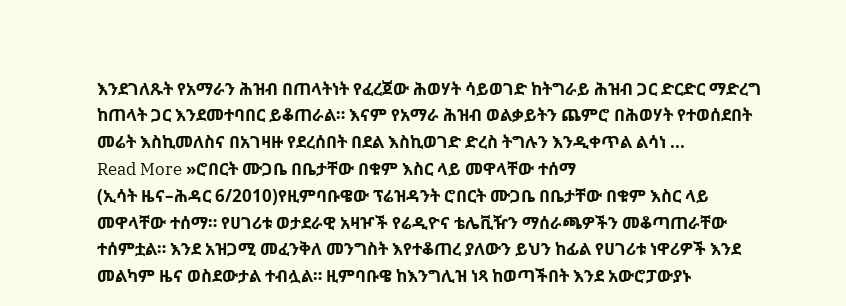እንደገለጹት የአማራን ሕዝብ በጠላትነት የፈረጀው ሕወሃት ሳይወገድ ከትግራይ ሕዝብ ጋር ድርድር ማድረግ ከጠላት ጋር እንደመተባበር ይቆጠራል። እናም የአማራ ሕዝብ ወልቃይትን ጨምሮ በሕወሃት የተወሰደበት መሬት እስኪመለስና በአገዛዙ የደረሰበት በደል እስኪወገድ ድረስ ትግሉን እንዲቀጥል ልሳነ ...
Read More »ሮበርት ሙጋቤ በቤታቸው በቁም እስር ላይ መዋላቸው ተሰማ
(ኢሳት ዜና–ሕዳር 6/2010)የዚምባቡዌው ፕሬዝዳንት ሮበርት ሙጋቤ በቤታቸው በቁም እስር ላይ መዋላቸው ተሰማ። የሀገሪቱ ወታደራዊ አዛዦች የሬዲዮና ቴሌቪዥን ማሰራጫዎችን መቆጣጠራቸው ተሰምቷል። እንደ አዝጋሚ መፈንቅለ መንግስት እየተቆጠረ ያለውን ይህን ከፊል የሀገሪቱ ነዋሪዎች እንደ መልካም ዜና ወስደውታል ተብሏል። ዚምባቡዌ ከእንግሊዝ ነጻ ከወጣችበት እንደ አውሮፓውያኑ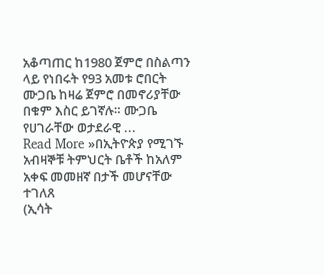አቆጣጠር ከ1980 ጀምሮ በስልጣን ላይ የነበሩት የ93 አመቱ ሮበርት ሙጋቤ ከዛሬ ጀምሮ በመኖሪያቸው በቁም እስር ይገኛሉ። ሙጋቤ የሀገራቸው ወታደራዊ ...
Read More »በኢትዮጵያ የሚገኙ አብዛኞቹ ትምህርት ቤቶች ከአለም አቀፍ መመዘኛ በታች መሆናቸው ተገለጸ
(ኢሳት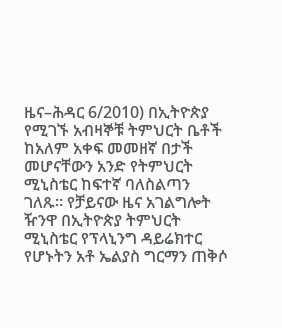ዜና–ሕዳር 6/2010) በኢትዮጵያ የሚገኙ አብዛኞቹ ትምህርት ቤቶች ከአለም አቀፍ መመዘኛ በታች መሆናቸውን አንድ የትምህርት ሚኒስቴር ከፍተኛ ባለስልጣን ገለጹ። የቻይናው ዜና አገልግሎት ዥንዋ በኢትዮጵያ ትምህርት ሚኒስቴር የፕላኒንግ ዳይሬክተር የሆኑትን አቶ ኤልያስ ግርማን ጠቅሶ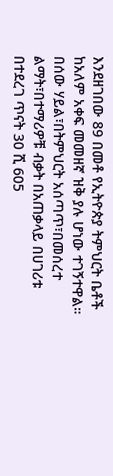እንደዘገበው 89 በመቶ የኢትዮጵያ ትምህርት ቤቶች ከአለም አቀፍ መመዘኛ ዝቅ ያሉ ሆነው ተገኝተዋል። በሰው ሃይል፣በትምህርት አሰጣጥ፣በመሰረተ ልማት፣በተማሪዎቹ ብቃት በአጠቃላይ በሀገሪቱ በተደረገ ጥናት 30 ሺ 605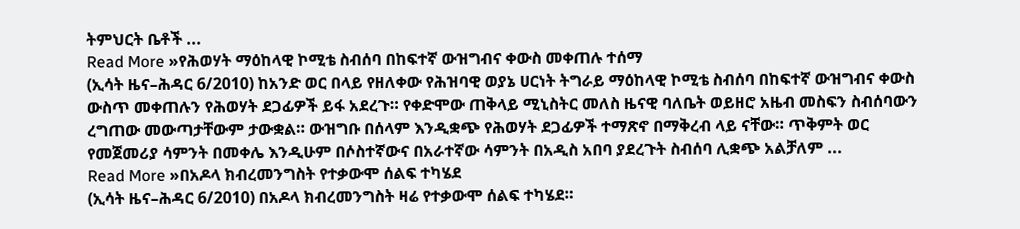ትምህርት ቤቶች ...
Read More »የሕወሃት ማዕከላዊ ኮሚቴ ስብሰባ በከፍተኛ ውዝግብና ቀውስ መቀጠሉ ተሰማ
(ኢሳት ዜና–ሕዳር 6/2010) ከአንድ ወር በላይ የዘለቀው የሕዝባዊ ወያኔ ሀርነት ትግራይ ማዕከላዊ ኮሚቴ ስብሰባ በከፍተኛ ውዝግብና ቀውስ ውስጥ መቀጠሉን የሕወሃት ደጋፊዎች ይፋ አደረጉ። የቀድሞው ጠቅላይ ሚኒስትር መለስ ዜናዊ ባለቤት ወይዘሮ አዜብ መስፍን ስብሰባውን ረግጠው መውጣታቸውም ታውቋል። ውዝግቡ በሰላም እንዲቋጭ የሕወሃት ደጋፊዎች ተማጽኖ በማቅረብ ላይ ናቸው። ጥቅምት ወር የመጀመሪያ ሳምንት በመቀሌ እንዲሁም በሶስተኛውና በአራተኛው ሳምንት በአዲስ አበባ ያደረጉት ስብሰባ ሊቋጭ አልቻለም ...
Read More »በአዶላ ክብረመንግስት የተቃውሞ ሰልፍ ተካሄደ
(ኢሳት ዜና–ሕዳር 6/2010) በአዶላ ክብረመንግስት ዛሬ የተቃውሞ ሰልፍ ተካሄደ።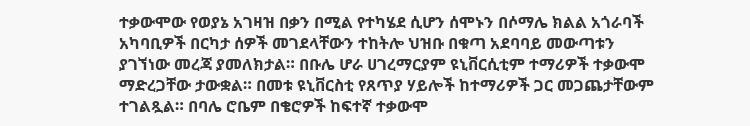ተቃውሞው የወያኔ አገዛዝ በቃን በሚል የተካሄደ ሲሆን ሰሞኑን በሶማሌ ክልል አጎራባች አካባቢዎች በርካታ ሰዎች መገደላቸውን ተከትሎ ህዝቡ በቁጣ አደባባይ መውጣቱን ያገኘነው መረጃ ያመለክታል። በቡሌ ሆራ ሀገረማርያም ዩኒቨርሲቲም ተማሪዎች ተቃውሞ ማድረጋቸው ታውቋል። በመቱ ዩኒቨርስቲ የጸጥያ ሃይሎች ከተማሪዎች ጋር መጋጨታቸውም ተገልጿል። በባሌ ሮቤም በቄሮዎች ከፍተኛ ተቃውሞ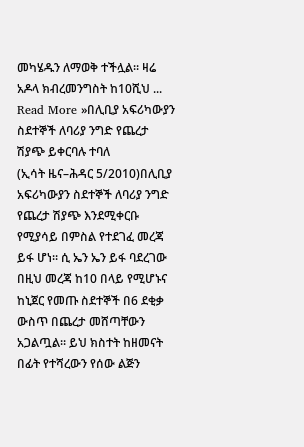መካሄዱን ለማወቅ ተችሏል። ዛሬ አዶላ ክብረመንግስት ከ10ሺህ ...
Read More »በሊቢያ አፍሪካውያን ስደተኞች ለባሪያ ንግድ የጨረታ ሽያጭ ይቀርባሉ ተባለ
(ኢሳት ዜና–ሕዳር 5/2010)በሊቢያ አፍሪካውያን ስደተኞች ለባሪያ ንግድ የጨረታ ሽያጭ እንደሚቀርቡ የሚያሳይ በምስል የተደገፈ መረጃ ይፋ ሆነ። ሲ ኤን ኤን ይፋ ባደረገው በዚህ መረጃ ከ10 በላይ የሚሆኑና ከኒጀር የመጡ ስደተኞች በ6 ደቂቃ ውስጥ በጨረታ መሸጣቸውን አጋልጧል። ይህ ክስተት ከዘመናት በፊት የተሻረውን የሰው ልጅን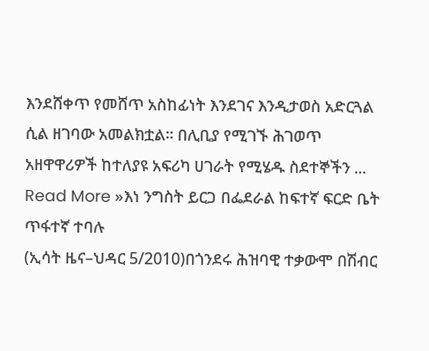እንደሸቀጥ የመሸጥ አስከፊነት እንደገና እንዲታወስ አድርጓል ሲል ዘገባው አመልክቷል። በሊቢያ የሚገኙ ሕገወጥ አዘዋዋሪዎች ከተለያዩ አፍሪካ ሀገራት የሚሄዱ ስደተኞችን ...
Read More »እነ ንግስት ይርጋ በፌደራል ከፍተኛ ፍርድ ቤት ጥፋተኛ ተባሉ
(ኢሳት ዜና–ህዳር 5/2010)በጎንደሩ ሕዝባዊ ተቃውሞ በሽብር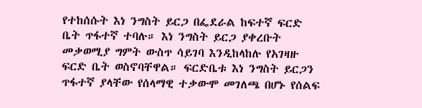የተከሰሱት እነ ንግስት ይርጋ በፌደራል ከፍተኛ ፍርድ ቤት ጥፋተኛ ተባሉ። እነ ንግስት ይርጋ ያቀረቡት መቃወሚያ ግምት ውስጥ ሳይገባ እንዲከላከሉ የአገዛዙ ፍርድ ቤት ወስኖባቸዋል። ፍርድቤቱ እነ ንግስት ይርጋን ጥፋተኛ ያላቸው የሰላማዊ ተቃውሞ መገለጫ በሆኑ የሰልፍ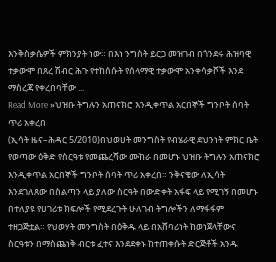እንቅስቃሴዎች ምክንያት ነው። በእነ ንግስት ይርጋ መዝገብ በጎንደሩ ሕዝባዊ ተቃውሞ በጸረ ሽብር ሕጉ የተከሰሱት የሰላማዊ ተቃውሞ አንቀሳቃሾች እንደ ማስረጃ የቀረበባቸው ...
Read More »ህዝቡ ትግሉን አጠናክሮ እንዲቀጥል አርበኞች ግንቦት ሰባት ጥሪ አቀረበ
(ኢሳት ዜና–ሕዳር 5/2010)በህወሀት መንግስት የብሄራዊ ደህንነት ምክር ቤት የወጣው ዕቅድ የስርዓቱ የመጨረሻው ሙከራ በመሆኑ ህዝቡ ትግሉን አጠናክሮ እንዲቀጥል አርበኞች ግንቦት ሰባት ጥሪ አቀረበ። ንቅናቄው ለኢሳት እንደገለጸው በስልጣን ላይ ያለው ስርዓት በውድቀት አፋፍ ላይ የሚገኝ በመሆኑ በተለያዩ የሀገሪቱ ክፍሎች የሚደረጉት ሁለገብ ትግሎችን ለማፋፋም ተዘጋጅቷል። የህወሃት መንግስት በዕቅዱ ላይ በአሸባሪነት ከወነጀላቸውና ስርዓቱን በማስጨነቅ ብርቱ ፈተና እንደደቀኑ ከተጠቀሱት ድርጅቶች አንዱ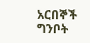አርበኞች ግንቦት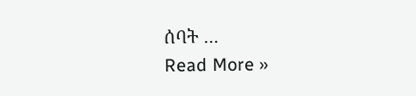ሰባት ...
Read More »